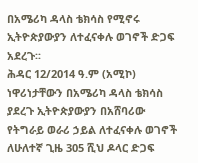በአሜሪካ ዳላስ ቴክሳስ የሚኖሩ ኢትዮጵያውያን ለተፈናቀሉ ወገኖች ድጋፍ አደረጉ፡፡
ሕዳር 12/2014 ዓ.ም (አሚኮ) ነዋሪነታቸውን በአሜሪካ ዳላስ ቴክሳስ ያደረጉ ኢትዮጵያውያን በአሸባሪው የትግራይ ወራሪ ኃይል ለተፈናቀሉ ወገኖች ለሁለተኛ ጊዜ 305 ሺህ ዶላር ድጋፍ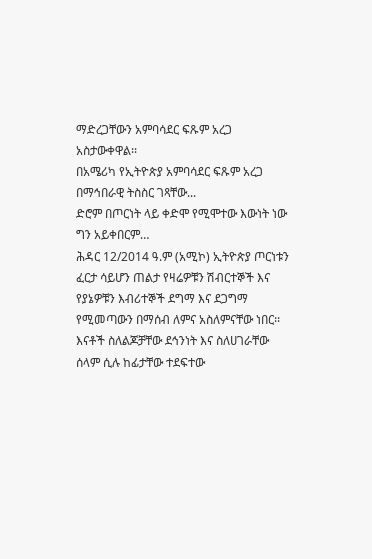ማድረጋቸውን አምባሳደር ፍጹም አረጋ አስታውቀዋል፡፡
በአሜሪካ የኢትዮጵያ አምባሳደር ፍጹም አረጋ በማኅበራዊ ትስስር ገጻቸው...
ድሮም በጦርነት ላይ ቀድሞ የሚሞተው እውነት ነው ግን አይቀበርም…
ሕዳር 12/2014 ዓ.ም (አሚኮ) ኢትዮጵያ ጦርነቱን ፈርታ ሳይሆን ጠልታ የዛሬዎቹን ሽብርተኞች እና የያኔዎቹን እብሪተኞች ደግማ እና ደጋግማ የሚመጣውን በማሰብ ለምና አስለምናቸው ነበር፡፡ እናቶች ስለልጆቻቸው ደኅንነት እና ስለሀገራቸው ሰላም ሲሉ ከፊታቸው ተደፍተው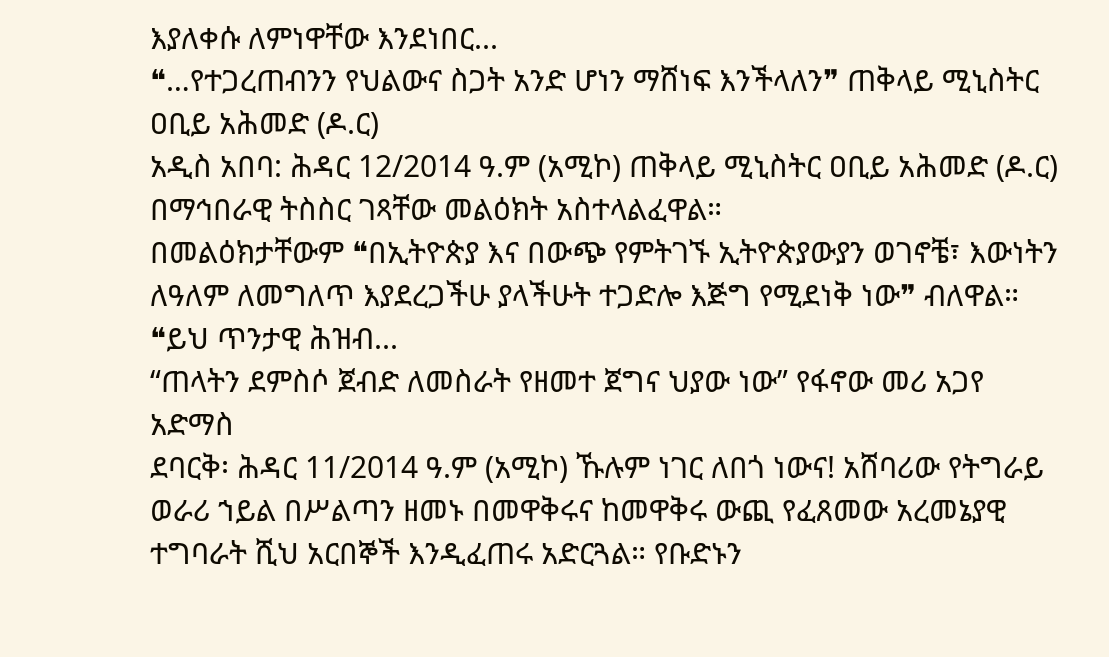እያለቀሱ ለምነዋቸው እንደነበር...
❝…የተጋረጠብንን የህልውና ስጋት አንድ ሆነን ማሸነፍ እንችላለን❞ ጠቅላይ ሚኒስትር ዐቢይ አሕመድ (ዶ.ር)
አዲስ አበባ: ሕዳር 12/2014 ዓ.ም (አሚኮ) ጠቅላይ ሚኒስትር ዐቢይ አሕመድ (ዶ.ር) በማኅበራዊ ትስስር ገጻቸው መልዕክት አስተላልፈዋል።
በመልዕክታቸውም ❝በኢትዮጵያ እና በውጭ የምትገኙ ኢትዮጵያውያን ወገኖቼ፣ እውነትን ለዓለም ለመግለጥ እያደረጋችሁ ያላችሁት ተጋድሎ እጅግ የሚደነቅ ነው❞ ብለዋል።
❝ይህ ጥንታዊ ሕዝብ...
“ጠላትን ደምስሶ ጀብድ ለመስራት የዘመተ ጀግና ህያው ነው” የፋኖው መሪ አጋየ አድማስ
ደባርቅ፡ ሕዳር 11/2014 ዓ.ም (አሚኮ) ኹሉም ነገር ለበጎ ነውና! አሸባሪው የትግራይ ወራሪ ኀይል በሥልጣን ዘመኑ በመዋቅሩና ከመዋቅሩ ውጪ የፈጸመው አረመኔያዊ ተግባራት ሺህ አርበኞች እንዲፈጠሩ አድርጓል። የቡድኑን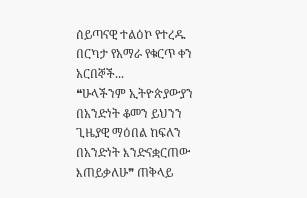ሰይጣናዊ ተልዕኮ የተረዱ በርካታ የአማራ የቁርጥ ቀን አርበኞች...
❝ሁላችንም ኢትዮጵያውያን በአንድነት ቆመን ይህንን ጊዜያዊ ማዕበል ከፍለን በአንድነት እንድናቋርጠው እጠይቃለሁ❞ ጠቅላይ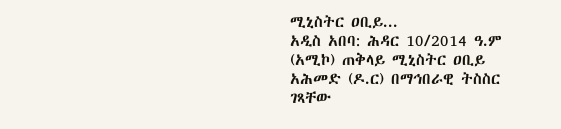ሚኒስትር ዐቢይ...
አዲስ አበባ: ሕዳር 10/2014 ዓ.ም (አሚኮ) ጠቅላይ ሚኒስትር ዐቢይ አሕመድ (ዶ.ር) በማኅበራዊ ትስስር ገጻቸው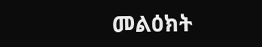መልዕክት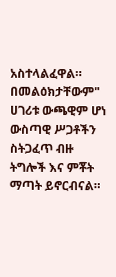አስተላልፈዋል።
በመልዕክታቸውም" ሀገሪቱ ውጫዊም ሆነ ውስጣዊ ሥጋቶችን ስትጋፈጥ ብዙ ትግሎች እና ምቾት ማጣት ይኖርብናል።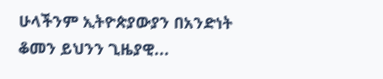ሁላችንም ኢትዮጵያውያን በአንድነት ቆመን ይህንን ጊዜያዊ...